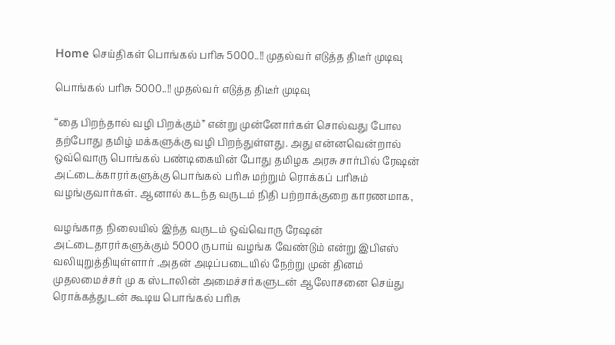Home செய்திகள் பொங்கல் பரிசு 5000..!! முதல்வர் எடுத்த திடீர் முடிவு

பொங்கல் பரிசு 5000..!! முதல்வர் எடுத்த திடீர் முடிவு

“தை பிறந்தால் வழி பிறக்கும்” என்று முன்னோர்கள் சொல்வது போல தற்போது தமிழ் மக்களுக்கு வழி பிறந்துள்ளது. அது என்னவென்றால் ஒவ்வொரு பொங்கல் பண்டிகையின் போது தமிழக அரசு சார்பில் ரேஷன் அட்டைக்காரர்களுக்கு பொங்கல் பரிசு மற்றும் ரொக்கப் பரிசும் வழங்குவார்கள். ஆனால் கடந்த வருடம் நிதி பற்றாக்குறை காரணமாக,

வழங்காத நிலையில் இந்த வருடம் ஒவ்வொரு ரேஷன் அட்டைதாரர்களுக்கும் 5000 ருபாய் வழங்க வேண்டும் என்று இபிஎஸ் வலியுறுத்தியுள்ளார் .அதன் அடிப்படையில் நேற்று முன் தினம் முதலமைச்சர் மு க ஸ்டாலின் அமைச்சர்களுடன் ஆலோசனை செய்து ரொக்கத்துடன் கூடிய பொங்கல் பரிசு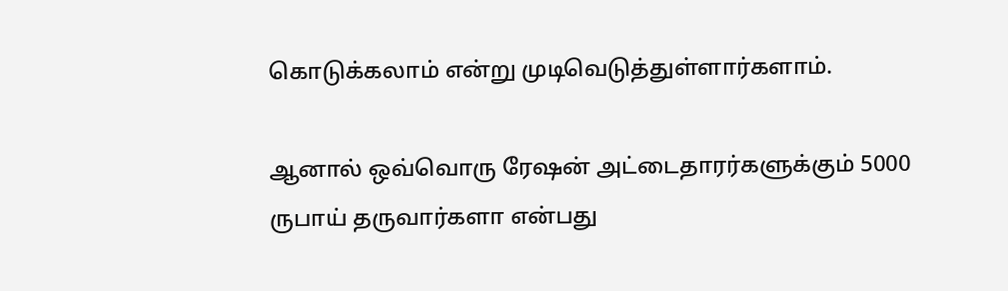கொடுக்கலாம் என்று முடிவெடுத்துள்ளார்களாம்.

ஆனால் ஒவ்வொரு ரேஷன் அட்டைதாரர்களுக்கும் 5000 ருபாய் தருவார்களா என்பது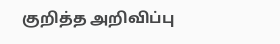குறித்த அறிவிப்பு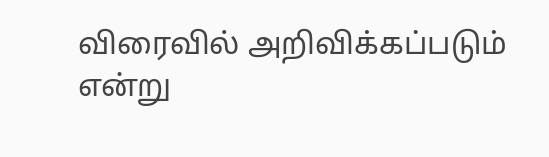விரைவில் அறிவிக்கப்படும் என்று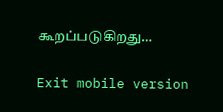கூறப்படுகிறது…

Exit mobile version